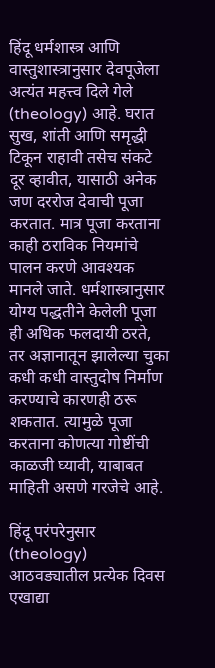हिंदू धर्मशास्त्र आणि वास्तुशास्त्रानुसार देवपूजेला अत्यंत महत्त्व दिले गेले (theology) आहे. घरात सुख, शांती आणि समृद्धी टिकून राहावी तसेच संकटे दूर व्हावीत, यासाठी अनेक जण दररोज देवाची पूजा करतात. मात्र पूजा करताना काही ठराविक नियमांचे पालन करणे आवश्यक मानले जाते. धर्मशास्त्रानुसार योग्य पद्धतीने केलेली पूजा ही अधिक फलदायी ठरते, तर अज्ञानातून झालेल्या चुका कधी कधी वास्तुदोष निर्माण करण्याचे कारणही ठरू शकतात. त्यामुळे पूजा करताना कोणत्या गोष्टींची काळजी घ्यावी, याबाबत माहिती असणे गरजेचे आहे.

हिंदू परंपरेनुसार (theology) आठवड्यातील प्रत्येक दिवस एखाद्या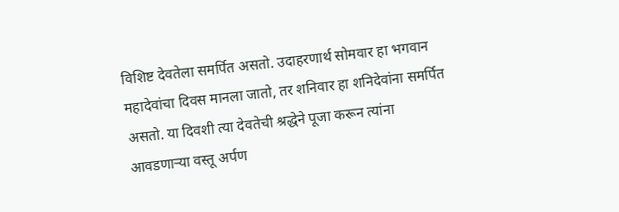विशिष्ट देवतेला समर्पित असतो. उदाहरणार्थ सोमवार हा भगवान महादेवांचा दिवस मानला जातो, तर शनिवार हा शनिदेवांना समर्पित असतो. या दिवशी त्या देवतेची श्रद्धेने पूजा करून त्यांना आवडणाऱ्या वस्तू अर्पण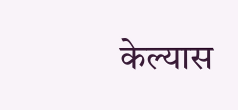केल्यास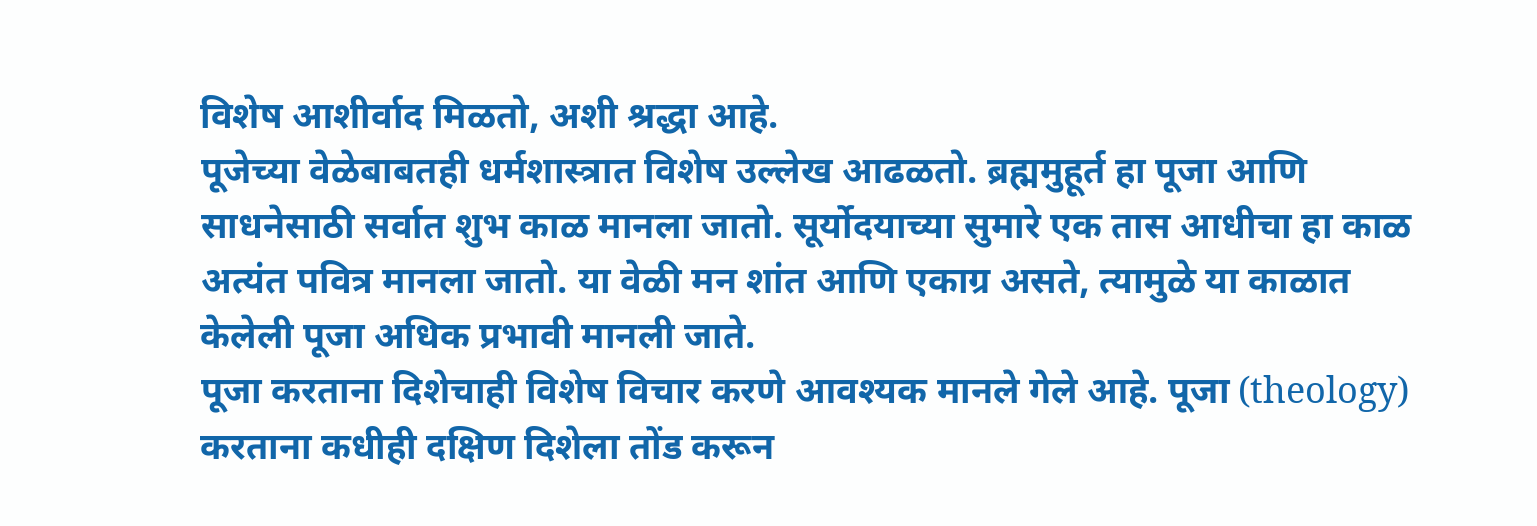विशेष आशीर्वाद मिळतो, अशी श्रद्धा आहे.
पूजेच्या वेळेबाबतही धर्मशास्त्रात विशेष उल्लेख आढळतो. ब्रह्ममुहूर्त हा पूजा आणि साधनेसाठी सर्वात शुभ काळ मानला जातो. सूर्योदयाच्या सुमारे एक तास आधीचा हा काळ अत्यंत पवित्र मानला जातो. या वेळी मन शांत आणि एकाग्र असते, त्यामुळे या काळात केलेली पूजा अधिक प्रभावी मानली जाते.
पूजा करताना दिशेचाही विशेष विचार करणे आवश्यक मानले गेले आहे. पूजा (theology) करताना कधीही दक्षिण दिशेला तोंड करून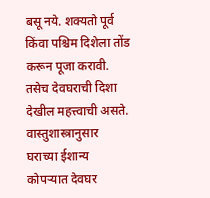बसू नये. शक्यतो पूर्व किंवा पश्चिम दिशेला तोंड करून पूजा करावी. तसेच देवघराची दिशा देखील महत्त्वाची असते. वास्तुशास्त्रानुसार घराच्या ईशान्य कोपऱ्यात देवघर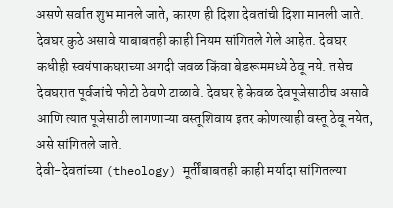असणे सर्वात शुभ मानले जाते, कारण ही दिशा देवतांची दिशा मानली जाते.
देवघर कुठे असावे याबाबतही काही नियम सांगितले गेले आहेत. देवघर कधीही स्वयंपाकघराच्या अगदी जवळ किंवा बेडरूममध्ये ठेवू नये. तसेच देवघरात पूर्वजांचे फोटो ठेवणे टाळावे. देवघर हे केवळ देवपूजेसाठीच असावे आणि त्यात पूजेसाठी लागणाऱ्या वस्तूशिवाय इतर कोणत्याही वस्तू ठेवू नयेत, असे सांगितले जाते.
देवी-देवतांच्या (theology) मूर्तींबाबतही काही मर्यादा सांगितल्या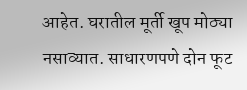आहेत. घरातील मूर्ती खूप मोठ्या नसाव्यात. साधारणपणे दोन फूट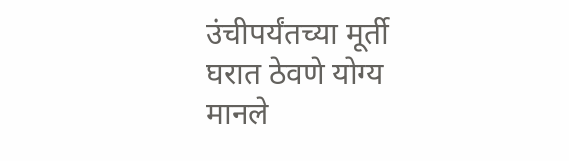उंचीपर्यंतच्या मूर्ती घरात ठेवणे योग्य मानले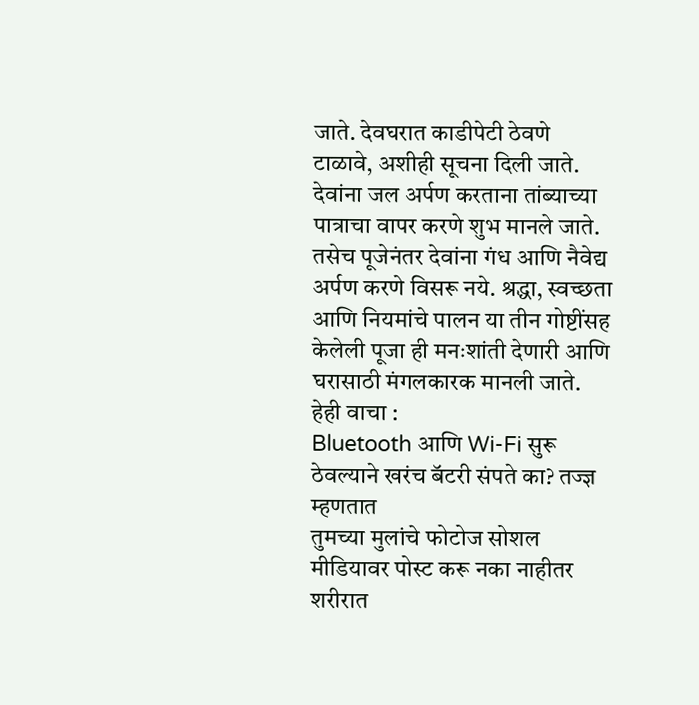जाते. देवघरात काडीपेटी ठेवणे टाळावे, अशीही सूचना दिली जाते.
देवांना जल अर्पण करताना तांब्याच्या पात्राचा वापर करणे शुभ मानले जाते. तसेच पूजेनंतर देवांना गंध आणि नैवेद्य अर्पण करणे विसरू नये. श्रद्धा, स्वच्छता आणि नियमांचे पालन या तीन गोष्टींसह केलेली पूजा ही मनःशांती देणारी आणि घरासाठी मंगलकारक मानली जाते.
हेही वाचा :
Bluetooth आणि Wi-Fi सुरू ठेवल्याने खरंच बॅटरी संपते का? तज्ज्ञ म्हणतात
तुमच्या मुलांचे फोटोज सोशल मीडियावर पोस्ट करू नका नाहीतर
शरीरात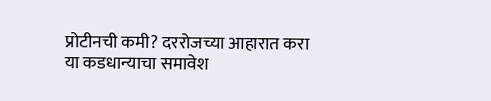प्रोटीनची कमी? दररोजच्या आहारात करा या कडधान्याचा समावेश